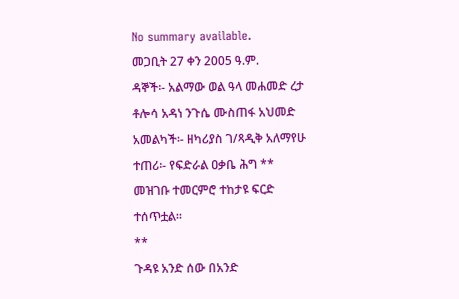No summary available.
መጋቢት 27 ቀን 2005 ዓ.ም.
ዳኞች፡- አልማው ወል ዓላ መሐመድ ረታ ቶሎሳ አዳነ ንጉሴ ሙስጠፋ አህመድ አመልካች፡- ዘካሪያስ ገ/ጻዲቅ አለማየሁ ተጠሪ፡- የፍድራል ዐቃቤ ሕግ **
መዝገቡ ተመርምሮ ተከታዩ ፍርድ ተሰጥቷል።
**
ጉዳዩ አንድ ሰው በአንድ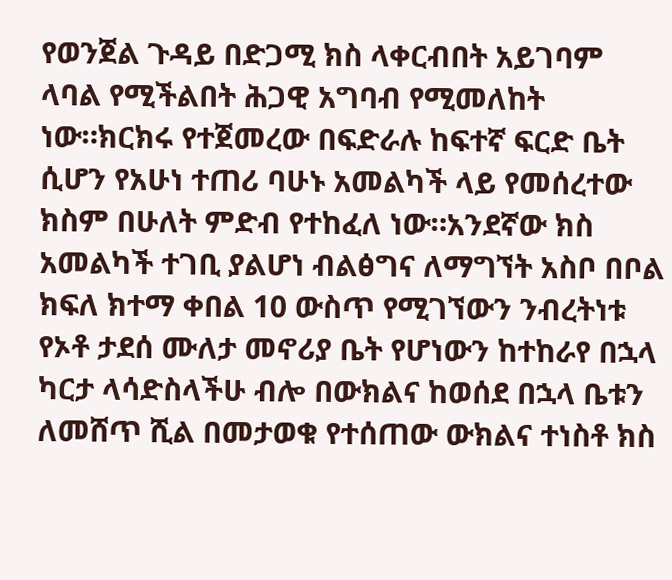የወንጀል ጉዳይ በድጋሚ ክስ ላቀርብበት አይገባም ላባል የሚችልበት ሕጋዊ አግባብ የሚመለከት ነው።ክርክሩ የተጀመረው በፍድራሉ ከፍተኛ ፍርድ ቤት ሲሆን የአሁነ ተጠሪ ባሁኑ አመልካች ላይ የመሰረተው ክስም በሁለት ምድብ የተከፈለ ነው።አንደኛው ክስ አመልካች ተገቢ ያልሆነ ብልፅግና ለማግኘት አስቦ በቦል ክፍለ ክተማ ቀበል 10 ውስጥ የሚገኘውን ንብረትነቱ የኦቶ ታደሰ ሙለታ መኖሪያ ቤት የሆነውን ከተከራየ በኋላ ካርታ ላሳድስላችሁ ብሎ በውክልና ከወሰደ በኋላ ቤቱን ለመሸጥ ሺል በመታወቁ የተሰጠው ውክልና ተነስቶ ክስ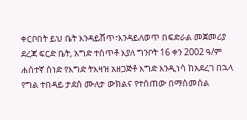ቀርቦበት ይህ ቤት እንዳይሸጥ፣እንዳይለወጥ በፍድራል መጀመሪያ ደረጃ ፍርድ ቤት, አግድ ተሰጥቶ እያለ ግንቦት 16 ቀን 2002 ዓ/ም ሐሰተኛ ሰነድ የእግድ ትእዛዝ አዘጋጅቶ እግድ እንዲነሳ ከአደረገ በኋላ የግል ተበዳይ ታደሰ ሙለታ ውክልና የተሰጠው በማስመሰል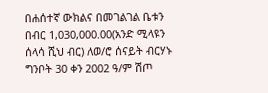በሐሰተኛ ውክልና በመገልገል ቤቱን በብር 1,030,000.00(አንድ ሚላዩን ሰላሳ ሺህ ብር) ለወ/ሮ ሰናይት ብርሃኑ ግንቦት 30 ቀን 2002 ዓ/ም ሽጦ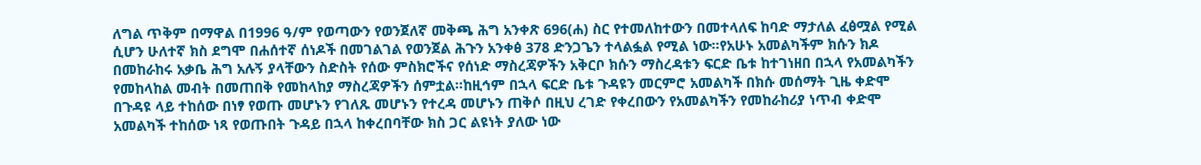ለግል ጥቅም በማዋል በ1996 ዓ/ም የወጣውን የወንጀለኛ መቅጫ ሕግ አንቀጽ 696(ሐ) ስር የተመለከተውን በመተላለፍ ከባድ ማታለል ፈፅሟል የሚል ሲሆን ሁለተኛ ክስ ደግሞ በሐሰተኛ ሰነዶች በመገልገል የወንጀል ሕጉን አንቀፅ 378 ድንጋጌን ተላልፏል የሚል ነው።የአሁኑ አመልካችም ክሱን ክዶ በመከራከሩ አቃቤ ሕግ አሉኝ ያላቸውን ስድስት የሰው ምስክሮችና የሰነድ ማስረጃዎችን አቅርቦ ክሱን ማስረዳቱን ፍርድ ቤቱ ከተገነዘበ በኋላ የአመልካችን የመከላከል መብት በመጠበቅ የመከላከያ ማስረጃዎችን ሰምቷል።ከዚኅም በኋላ ፍርድ ቤቱ ጉዳዩን መርምሮ አመልካች በክሱ መሰማት ጊዜ ቀድሞ በጉዳዩ ላይ ተከሰው በነፃ የወጡ መሆኑን የገለጹ መሆኑን የተረዳ መሆኑን ጠቅሶ በዚህ ረገድ የቀረበውን የአመልካችን የመከራከሪያ ነጥብ ቀድሞ አመልካች ተከሰው ነጻ የወጡበት ጉዳይ በኋላ ከቀረበባቸው ክስ ጋር ልዩነት ያለው ነው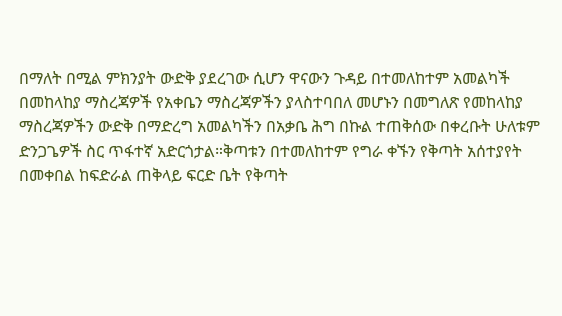በማለት በሚል ምክንያት ውድቅ ያደረገው ሲሆን ዋናውን ጉዳይ በተመለከተም አመልካች በመከላከያ ማስረጃዎች የአቀቤን ማስረጃዎችን ያላስተባበለ መሆኑን በመግለጽ የመከላከያ ማስረጃዎችን ውድቅ በማድረግ አመልካችን በአቃቤ ሕግ በኩል ተጠቅሰው በቀረቡት ሁለቱም ድንጋጌዎች ስር ጥፋተኛ አድርጎታል።ቅጣቱን በተመለከተም የግራ ቀኙን የቅጣት አሰተያየት በመቀበል ከፍድራል ጠቅላይ ፍርድ ቤት የቅጣት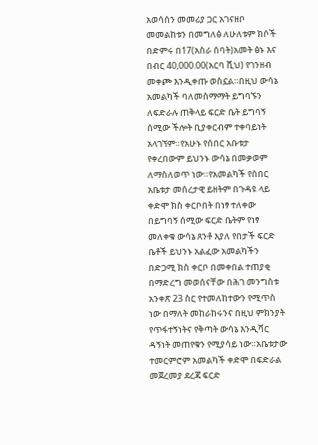አወሳሰን መመሪያ ጋር አገናዘቦ መመልከቱን በመግለፅ ለሁለቱም ክሶች በድምሩ በ17(አስራ ሰባት)አመት ፅኑ እና በብር 40,000.00(አርባ ሺህ) የገንዘብ መቀጮ እንዲቀጡ ወስኗል።በዚህ ውሳኔ አመልካች ባለመስማማት ይግባኙን ለፍድራሉ ጠቅላይ ፍርድ ቤት ይግባኝ ሰሚው ችሎት ቢያቀርብም ተቀባይነት አላገኘም።የአሁኑ የሰበር አቡቱታ የቀረበውም ይህንኑ ውሳኔ በመቃወም ለማስለወጥ ነው።የአመልካች የሰበር አቤቱታ መሰረታዊ ይዘትም በጉዳዩ ላይ ቀድሞ ክስ ቀርቦበት በነፃ ተለቀው በይግባኝ ሰሚው ፍርድ ቤትም የነፃ መለቀቁ ውሳኔ ጸንቶ እያለ የበታች ፍርድ ቤቶች ይህንኑ አልፈው አመልካችን በድጋሚ ክስ ቀርቦ በመቀበል ተጠያቂ በማድረግ መወሰናቸው በሕገ መንግስቱ አንቀጽ 23 ስር የተመለከተውን የሚጥስ ነው በማለት መከራከሩንና በዚህ ምክንያት የጥፋተኝነትና የቅጣት ውሳኔ እንዲሻር ዳኝነት መጠየቁን የሚያሳይ ነው።አቤቱታው ተመርምሮም አመልካች ቀድሞ በፍድራል መጀረመያ ደረጃ ፍርድ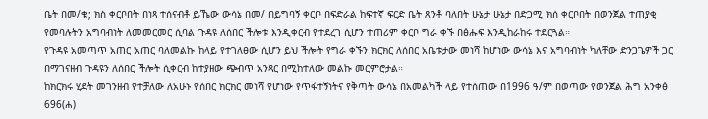ቤት በመ/ቁ; ክስ ቀርቦበት በነጻ ተሰናብቶ ይኼው ውሳኔ በመ/ በይግባኝ ቀርቦ በፍድራል ከፍተኛ ፍርድ ቤት ጸንቶ ባለበት ሁኔታ ሁኔታ በድጋሚ ክሰ ቀርቦበት በወንጀል ተጠያቂ የመባሉትን አግባብነት ለመመርመር ሲባል ጉዳዩ ለሰበር ችሎቱ እንዲቀርብ የተደረገ ሲሆን ተጠሪም ቀርቦ ግራ ቀኙ በፅሑፍ እንዲከራከሩ ተደርጓል።
የጉዳዩ አመጣጥ አጠር አጠር ባለመልኩ ከላይ የተገለፀው ሲሆን ይህ ችሎት የግራ ቀኙን ክርክር ለሰበር አቤቱታው መነሻ ከሆነው ውሳኔ እና አግባብነት ካለቸው ድንጋጌዎች ጋር በማገናዘብ ጉዳዩን ለሰበር ችሎት ሲቀርብ ከተያዘው ጭብጥ አንጻር በሚከተለው መልኩ መርምሮታል።
ከክርክሩ ሂደት መገንዘብ የተቻለው ለአሁኑ የሰበር ክርክር መነሻ የሆነው የጥፋተኝነትና የቅጣት ውሳኔ በአመልካች ላይ የተሰጠው በ1996 ዓ/ም በወጣው የወንጀል ሕግ አንቀፅ 696(ሐ)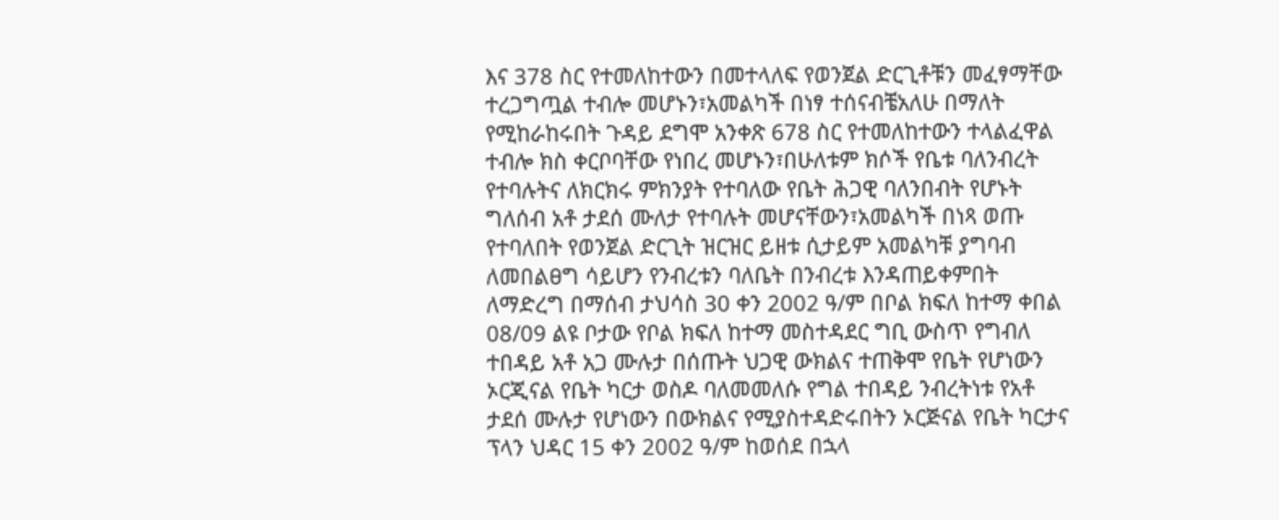እና 378 ስር የተመለከተውን በመተላለፍ የወንጀል ድርጊቶቹን መፈፃማቸው ተረጋግጧል ተብሎ መሆኑን፣አመልካች በነፃ ተሰናብቼአለሁ በማለት የሚከራከሩበት ጉዳይ ደግሞ አንቀጽ 678 ስር የተመለከተውን ተላልፈዋል ተብሎ ክስ ቀርቦባቸው የነበረ መሆኑን፣በሁለቱም ክሶች የቤቱ ባለንብረት የተባሉትና ለክርክሩ ምክንያት የተባለው የቤት ሕጋዊ ባለንበብት የሆኑት ግለሰብ አቶ ታደሰ ሙለታ የተባሉት መሆናቸውን፣አመልካች በነጻ ወጡ የተባለበት የወንጀል ድርጊት ዝርዝር ይዘቱ ሲታይም አመልካቹ ያግባብ ለመበልፀግ ሳይሆን የንብረቱን ባለቤት በንብረቱ እንዳጠይቀምበት ለማድረግ በማሰብ ታህሳስ 30 ቀን 2002 ዓ/ም በቦል ክፍለ ከተማ ቀበል 08/09 ልዩ ቦታው የቦል ክፍለ ከተማ መስተዳደር ግቢ ውስጥ የግብለ ተበዳይ አቶ አጋ ሙሉታ በሰጡት ህጋዊ ውክልና ተጠቅሞ የቤት የሆነውን ኦርጂናል የቤት ካርታ ወስዶ ባለመመለሱ የግል ተበዳይ ንብረትነቱ የአቶ ታደሰ ሙሉታ የሆነውን በውክልና የሚያስተዳድሩበትን ኦርጅናል የቤት ካርታና ፕላን ህዳር 15 ቀን 2002 ዓ/ም ከወሰደ በኋላ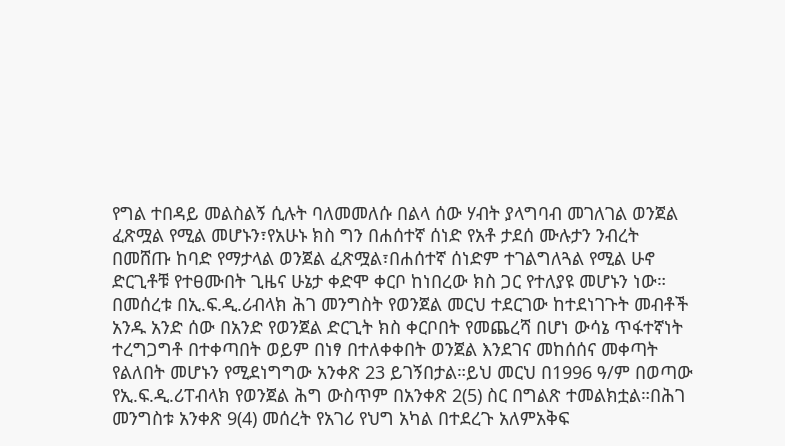የግል ተበዳይ መልስልኝ ሲሉት ባለመመለሱ በልላ ሰው ሃብት ያላግባብ መገለገል ወንጀል ፈጽሟል የሚል መሆኑን፣የአሁኑ ክስ ግን በሐሰተኛ ሰነድ የአቶ ታደሰ ሙሉታን ንብረት በመሸጡ ከባድ የማታላል ወንጀል ፈጽሟል፣በሐሰተኛ ሰነድም ተገልግለጓል የሚል ሁኖ ድርጊቶቹ የተፀሙበት ጊዜና ሁኔታ ቀድሞ ቀርቦ ከነበረው ክስ ጋር የተለያዩ መሆኑን ነው።
በመሰረቱ በኢ.ፍ.ዲ.ሪብላክ ሕገ መንግስት የወንጀል መርህ ተደርገው ከተደነገጉት መብቶች አንዱ አንድ ሰው በአንድ የወንጀል ድርጊት ክስ ቀርቦበት የመጨረሻ በሆነ ውሳኔ ጥፋተኛነት ተረግጋግቶ በተቀጣበት ወይም በነፃ በተለቀቀበት ወንጀል እንደገና መከሰሰና መቀጣት የልለበት መሆኑን የሚደነግግው አንቀጽ 23 ይገኝበታል።ይህ መርህ በ1996 ዓ/ም በወጣው የኢ.ፍ.ዲ.ሪፐብላክ የወንጀል ሕግ ውስጥም በአንቀጽ 2(5) ስር በግልጽ ተመልክቷል።በሕገ መንግስቱ አንቀጽ 9(4) መሰረት የአገሪ የህግ አካል በተደረጉ አለምአቅፍ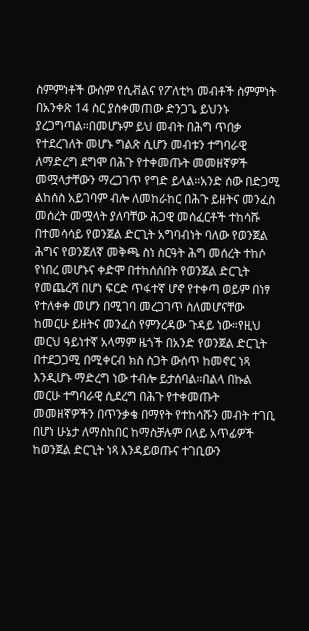ስምምነቶች ውስም የሲቭልና የፖለቲካ መብቶች ስምምነት በአንቀጽ 14 ስር ያስቀመጠው ድንጋጌ ይህንኑ ያረጋግጣል።በመሆኑም ይህ መብት በሕግ ጥበቃ የተደረገለት መሆኑ ግልጽ ሲሆን መብቱን ተግባራዊ ለማድረግ ደግሞ በሕጉ የተቀመጡት መመዘኛዎች መሟላታቸውን ማረጋገጥ የግድ ይላል።አንድ ሰው በድጋሚ ልከሰስ አይገባም ብሎ ለመከራከር በሕጉ ይዘትና መንፈስ መሰረት መሟላት ያለባቸው ሕጋዊ መሰፈርቶች ተከሳሹ በተመሳሳይ የወንጀል ድርጊት አግባብነት ባለው የወንጀል ሕግና የወንጀለኛ መቅጫ ስነ ስርዓት ሕግ መሰረት ተከሶ የነበረ መሆኑና ቀድሞ በተከሰሰበት የወንጀል ድርጊት የመጨረሻ በሆነ ፍርድ ጥፋተኛ ሆኖ የተቀጣ ወይም በነፃ የተለቀቀ መሆን በሚገባ መረጋገጥ ስለመሆናቸው ከመርሁ ይዘትና መንፈስ የምንረዳው ጉዳይ ነው።የዚህ መርህ ዓይነተኛ አላማም ዜጎች በአንድ የወንጀል ድርጊት በተደጋጋሚ በሚቀርብ ክስ ስጋት ውሰጥ ከመኖር ነጻ እንዲሆኑ ማድረግ ነው ተብሎ ይታሰባል።በልላ በኩል መርሁ ተግባራዊ ሲደረግ በሕጉ የተቀመጡት መመዘኛዎችን በጥንቃቄ በማየት የተከሳሹን መብት ተገቢ በሆነ ሁኔታ ለማስከበር ከማስቻሉም በላይ አጥፊዎች ከወንጀል ድርጊት ነጻ እንዳይወጡና ተገቢውን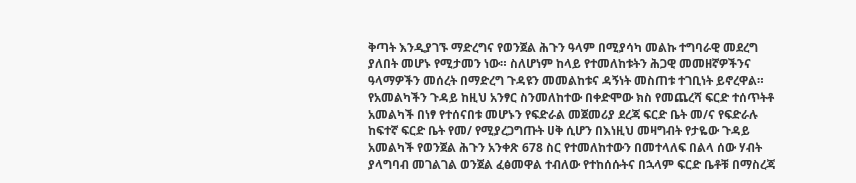ቅጣት እንዲያገኙ ማድረግና የወንጀል ሕጉን ዓላም በሚያሳካ መልኩ ተግባራዊ መደረግ ያለበት መሆኑ የሚታመን ነው። ስለሆነም ከላይ የተመለከቱትን ሕጋዊ መመዘኛዎችንና ዓላማዎችን መሰረት በማድረግ ጉዳዩን መመልከቱና ዳኝነት መስጠቱ ተገቢነት ይኖረዋል።
የአመልካችን ጉዳይ ከዚህ አንፃር ስንመለከተው በቀድሞው ክስ የመጨረሻ ፍርድ ተሰጥትቶ አመልካች በነፃ የተሰናበቱ መሆኑን የፍድራል መጀመሪያ ደረጃ ፍርድ ቤት መ/ና የፍድራሉ ከፍተኛ ፍርድ ቤት የመ/ የሚያረጋግጡት ሀቅ ሲሆን በእነዚህ መዛግብት የታዬው ጉዳይ አመልካች የወንጀል ሕጉን አንቀጽ 678 ስር የተመለከተውን በመተላለፍ በልላ ሰው ሃብት ያላግባብ መገልገል ወንጀል ፈፅመዋል ተብለው የተከሰሱትና በኋላም ፍርድ ቤቶቹ በማስረጃ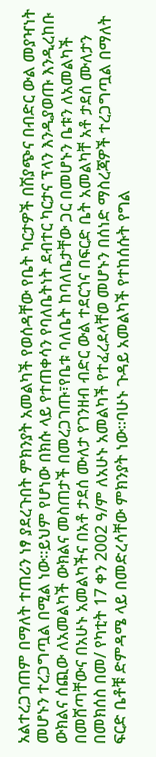አልተረጋገጠም በማለት ተጠሪን ነፃ ያደረጉበት ምክንያት አመልካች የወሰዳቸው የቤት ካርታዎች በሽያጭና በብድር ውል መያዣነት መሆኑን ተረጋግጧል በሚል ነው።ይህም የሆነው በክሱ ላይ የተጠቀሳን የባለቤትነት ደብተር ካርታና ፕላን እንዲያወጡ እንዲረከቡ ውክልና ሰጪው ለአመልካች ውክልና መስጠታች በመረጋገጡ፣የቤቱ ባለቤት ከባለቤታቸው ጋር በመሆኑን ቤቱን ለአመልካች በመሸጣቸውና በአሁኑ አመልካችና በአቶ ታደሰ ሙለታ የገንዘብ ብድር ውል ተደርጎና በፍርድ ቤት አመልካቸ አቶ ታደሰ ሙለታን በመክሰስ በመ/ የካቲት 17 ቀን 2002 ዓ/ም ለአሁኑ አመልካች የተፈረደላቸወ መሆኑን በሰነድ ማስረጃዎች ተረጋግጧል በማለት ፍርድ ቤቶቹ ድምዳሜ ላይ በመድረሳቸው ምክንያት ነው።ባሁኑ ጉዳይ አመልካች የተከሰሱት የግል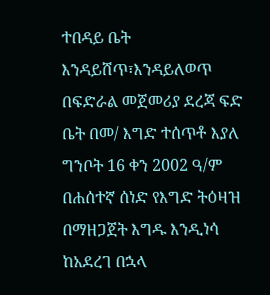ተበዳይ ቤት እንዳይሸጥ፣እንዳይለወጥ በፍድራል መጀመሪያ ደረጃ ፍድ ቤት በመ/ እግድ ተሰጥቶ እያለ ግንቦት 16 ቀን 2002 ዓ/ም በሐሰተኛ ሰነድ የእግድ ትዕዛዝ በማዘጋጀት እግዱ እንዲነሳ ከአደረገ በኋላ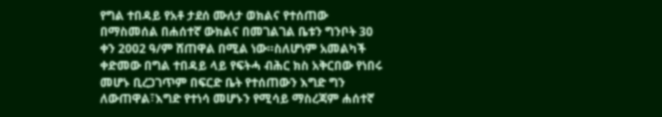የግል ተበዳይ የአቶ ታደሰ ሙለታ ወክልና የተሰጠው በማስመሰል በሐሰተኛ ውክልና በመገልገል ቤቱን ግንቦት 30 ቀን 2002 ዓ/ም ሸጠዋል በሚል ነው።ስለሆነም አመልካች ቀድመው በግል ተበዳይ ላይ የፍትሓ ብሕር ክስ አቅርበው የነበሩ መሆኑ ቢረጋገጥም በፍርድ ቤት የተሰጠውን እግድ ግን ለውጠዋል፣እግድ የተነሳ መሆኑን የሚሳይ ማስረጃም ሐሰተኛ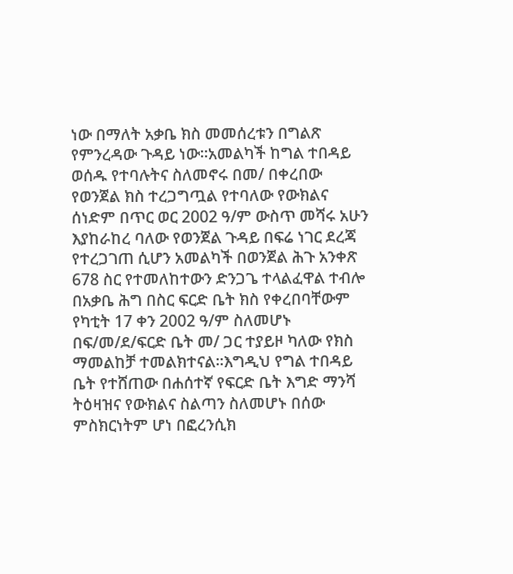ነው በማለት አቃቤ ክስ መመሰረቱን በግልጽ የምንረዳው ጉዳይ ነው።አመልካች ከግል ተበዳይ ወሰዱ የተባሉትና ስለመኖሩ በመ/ በቀረበው የወንጀል ክስ ተረጋግጧል የተባለው የውክልና ሰነድም በጥር ወር 2002 ዓ/ም ውስጥ መሻሩ አሁን እያከራከረ ባለው የወንጀል ጉዳይ በፍሬ ነገር ደረጃ የተረጋገጠ ሲሆን አመልካች በወንጀል ሕጉ አንቀጽ 678 ስር የተመለከተውን ድንጋጌ ተላልፈዋል ተብሎ በአቃቤ ሕግ በስር ፍርድ ቤት ክስ የቀረበባቸውም የካቲት 17 ቀን 2002 ዓ/ም ስለመሆኑ በፍ/መ/ደ/ፍርድ ቤት መ/ ጋር ተያይዞ ካለው የክስ ማመልከቻ ተመልክተናል።እግዲህ የግል ተበዳይ ቤት የተሸጠው በሐሰተኛ የፍርድ ቤት እግድ ማንሻ ትዕዛዝና የውክልና ስልጣን ስለመሆኑ በሰው ምስክርነትም ሆነ በፎረንሲክ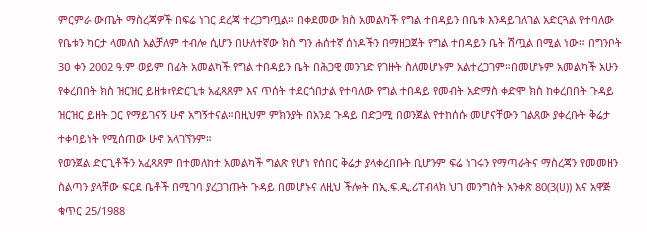ምርምራ ውጤት ማስረጃዎች በፍሬ ነገር ደረጃ ተረጋግጧል። በቀደመው ክስ አመልካች የግል ተበዳይን በቤቱ እንዳይገለገል አድርጓል የተባለው የቤቱን ካርታ ላመለስ አልቻለም ተብሎ ሲሆን በሁለተኛው ክስ ግን ሐሰተኛ ሰነዶችን በማዘጋጀት የግል ተበዳይን ቤት ሽጧል በሚል ነው። በግንቦት 3ዐ ቀን 2002 ዓ.ም ወይም በፊት አመልካች የግል ተበዳይን ቤት በሕጋዊ መንገድ የገዙት ስለመሆኑም አልተረጋገም።በመሆኑም አመልካች አሁን የቀረበበት ክስ ዝርዝር ይዘቱ፣የድርጊቱ አፈጻጸም እና ጥሰት ተደርጎበታል የተባለው የግል ተበዳይ የመብት አድማስ ቀድሞ ክስ ከቀረበበት ጉዳይ ዝርዝር ይዘት ጋር የማይገናኝ ሁኖ አግኝተናል።በዚህም ምክንያት በአንደ ጉዳይ በድጋሚ በወንጀል የተከሰሱ መሆናቸውን ገልጸው ያቀረቡት ቅሬታ ተቀባይነት የሚሰጠው ሁኖ አላገኘንም።
የወንጀል ድርጊቶችን አፈጻጸም በተመለከተ አመልካች ግልጽ የሆነ የሰበር ቅሬታ ያላቀረበቡት ቢሆንም ፍሬ ነገሩን የማጣራትና ማስረጃን የመመዘን ስልጣን ያላቸው ፍርደ ቤቶች በሚገባ ያረጋገጡት ጉዳይ በመሆኑና ለዚህ ችሎት በኢ.ፍ.ዲ.ሪፐብላክ ህገ መንግስት አንቀጽ 80(3(ሀ)) እና አዋጅ ቁጥር 25/1988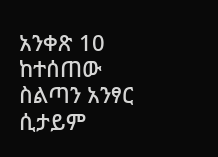አንቀጽ 10 ከተሰጠው ስልጣን አንፃር ሲታይም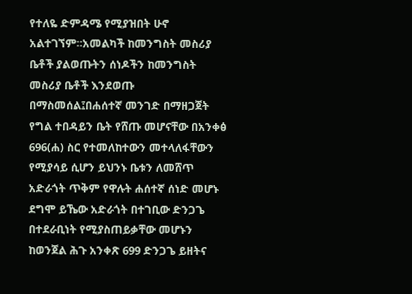የተለዬ ድምዳሜ የሚያዝበት ሁኖ አልተገኘም።አመልካች ከመንግስት መስሪያ ቤቶች ያልወጡትን ሰነዶችን ከመንግስት መስሪያ ቤቶች እንደወጡ በማስመሰል፤በሐሰተኛ መንገድ በማዘጋጀት የግል ተበዳይን ቤት የሸጡ መሆናቸው በአንቀፅ 696(ሐ) ስር የተመለከተውን መተላለፋቸውን የሚያሳይ ሲሆን ይህንኑ ቤቱን ለመሸጥ አድራጎት ጥቅም የዋሉት ሐሰተኛ ሰነድ መሆኑ ደግሞ ይኼው አድራጎት በተገቢው ድንጋጌ በተደራቢነት የሚያስጠይቃቸው መሆኑን ከወንጀል ሕጉ አንቀጽ 699 ድንጋጌ ይዘትና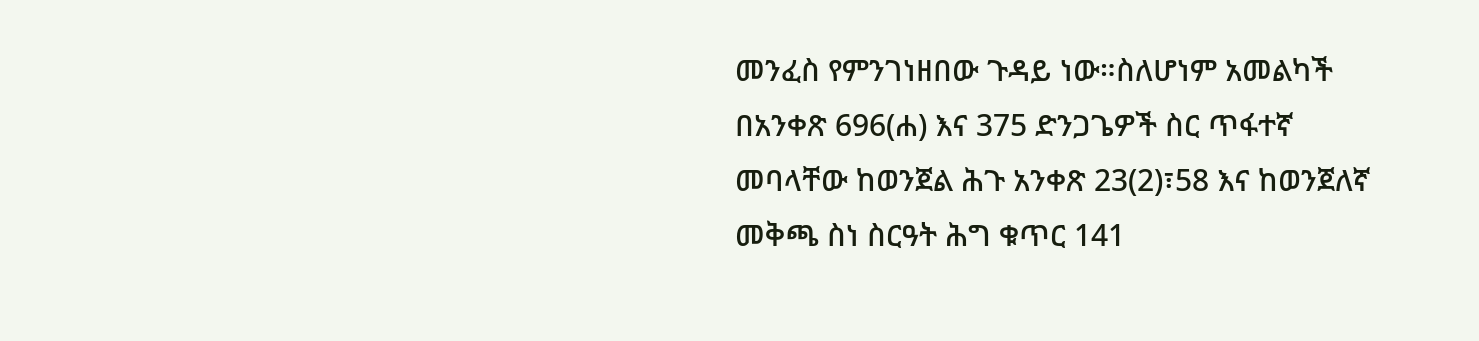መንፈስ የምንገነዘበው ጉዳይ ነው።ስለሆነም አመልካች በአንቀጽ 696(ሐ) እና 375 ድንጋጌዎች ስር ጥፋተኛ መባላቸው ከወንጀል ሕጉ አንቀጽ 23(2)፣58 እና ከወንጀለኛ መቅጫ ስነ ስርዓት ሕግ ቁጥር 141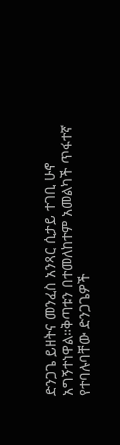ድንጋጌ ይዘትና መንፈስ አንጻር ሲታይ ተገቢ ሁኖ አግኝተነዋል።ቅጣቱን በተመለከተም አመልካች ጥፋተኛ የተባሉባቸው ድንጋጌዎች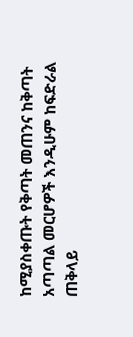ከሚያስቀጡት የቅጣት መጠንና ከቅጣት አጣጣል መርሆዎች እንዲሁም ከፍድራል ጠቅላይ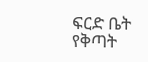ፍርድ ቤት የቅጣት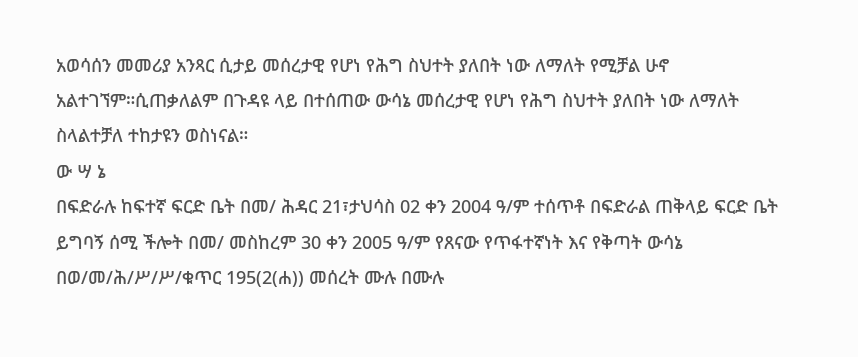አወሳሰን መመሪያ አንጻር ሲታይ መሰረታዊ የሆነ የሕግ ስህተት ያለበት ነው ለማለት የሚቻል ሁኖ አልተገኘም።ሲጠቃለልም በጉዳዩ ላይ በተሰጠው ውሳኔ መሰረታዊ የሆነ የሕግ ስህተት ያለበት ነው ለማለት ስላልተቻለ ተከታዩን ወስነናል።
ው ሣ ኔ
በፍድራሉ ከፍተኛ ፍርድ ቤት በመ/ ሕዳር 21፣ታህሳስ 02 ቀን 2004 ዓ/ም ተሰጥቶ በፍድራል ጠቅላይ ፍርድ ቤት ይግባኝ ሰሚ ችሎት በመ/ መስከረም 30 ቀን 2005 ዓ/ም የጸናው የጥፋተኛነት እና የቅጣት ውሳኔ በወ/መ/ሕ/ሥ/ሥ/ቁጥር 195(2(ሐ)) መሰረት ሙሉ በሙሉ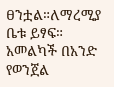ፀንቷል።ለማረሚያ ቤቱ ይፃፍ።
አመልካች በአንድ የወንጀል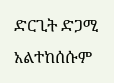ድርጊት ድጋሚ አልተከሰሱም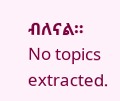ብለናል።
No topics extracted.